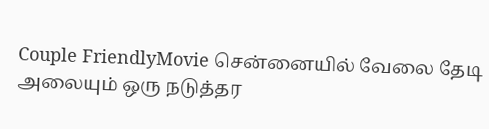Couple FriendlyMovie சென்னையில் வேலை தேடி அலையும் ஒரு நடுத்தர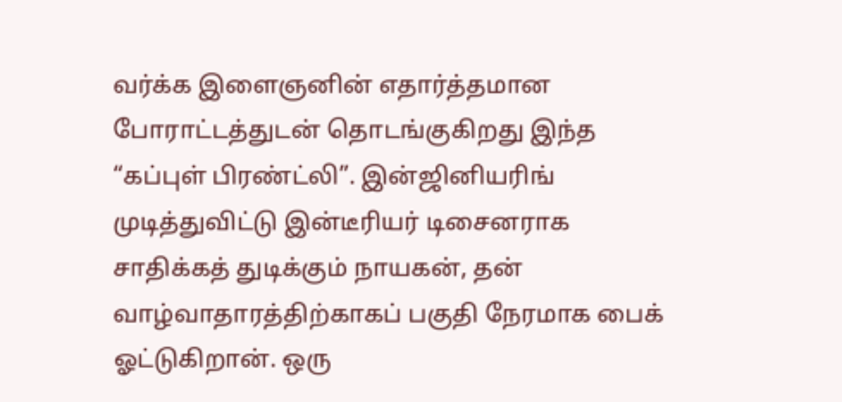வர்க்க இளைஞனின் எதார்த்தமான போராட்டத்துடன் தொடங்குகிறது இந்த “கப்புள் பிரண்ட்லி”. இன்ஜினியரிங் முடித்துவிட்டு இன்டீரியர் டிசைனராக சாதிக்கத் துடிக்கும் நாயகன், தன் வாழ்வாதாரத்திற்காகப் பகுதி நேரமாக பைக் ஓட்டுகிறான். ஒரு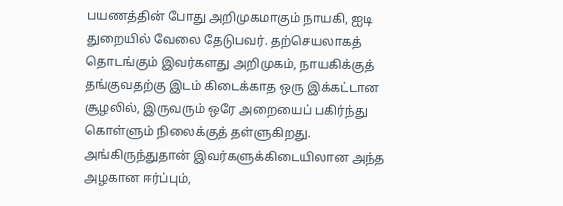பயணத்தின் போது அறிமுகமாகும் நாயகி, ஐடி துறையில் வேலை தேடுபவர். தற்செயலாகத் தொடங்கும் இவர்களது அறிமுகம், நாயகிக்குத் தங்குவதற்கு இடம் கிடைக்காத ஒரு இக்கட்டான சூழலில், இருவரும் ஒரே அறையைப் பகிர்ந்து கொள்ளும் நிலைக்குத் தள்ளுகிறது. அங்கிருந்துதான் இவர்களுக்கிடையிலான அந்த அழகான ஈர்ப்பும்,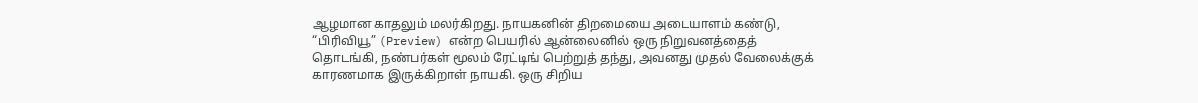ஆழமான காதலும் மலர்கிறது. நாயகனின் திறமையை அடையாளம் கண்டு, “பிரிவியூ” (Preview) என்ற பெயரில் ஆன்லைனில் ஒரு நிறுவனத்தைத் தொடங்கி, நண்பர்கள் மூலம் ரேட்டிங் பெற்றுத் தந்து, அவனது முதல் வேலைக்குக் காரணமாக இருக்கிறாள் நாயகி. ஒரு சிறிய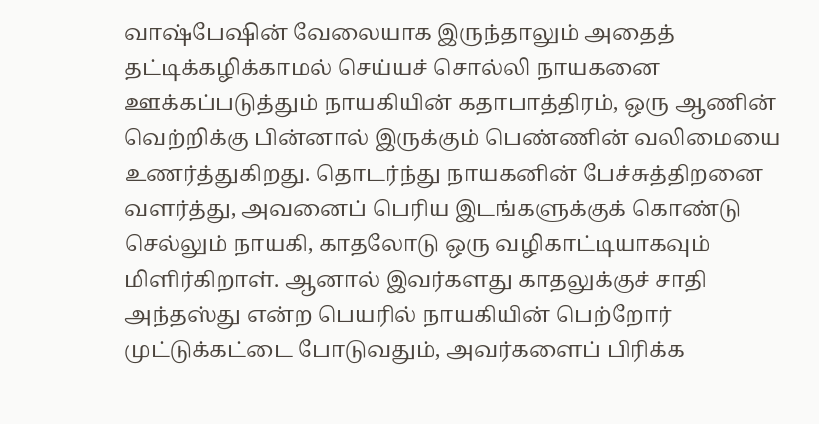வாஷ்பேஷின் வேலையாக இருந்தாலும் அதைத் தட்டிக்கழிக்காமல் செய்யச் சொல்லி நாயகனை ஊக்கப்படுத்தும் நாயகியின் கதாபாத்திரம், ஒரு ஆணின் வெற்றிக்கு பின்னால் இருக்கும் பெண்ணின் வலிமையை உணர்த்துகிறது. தொடர்ந்து நாயகனின் பேச்சுத்திறனை வளர்த்து, அவனைப் பெரிய இடங்களுக்குக் கொண்டு செல்லும் நாயகி, காதலோடு ஒரு வழிகாட்டியாகவும் மிளிர்கிறாள். ஆனால் இவர்களது காதலுக்குச் சாதி அந்தஸ்து என்ற பெயரில் நாயகியின் பெற்றோர் முட்டுக்கட்டை போடுவதும், அவர்களைப் பிரிக்க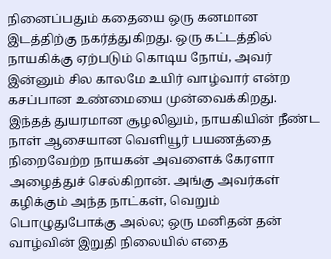நினைப்பதும் கதையை ஒரு கனமான இடத்திற்கு நகர்த்துகிறது. ஒரு கட்டத்தில் நாயகிக்கு ஏற்படும் கொடிய நோய், அவர் இன்னும் சில காலமே உயிர் வாழ்வார் என்ற கசப்பான உண்மையை முன்வைக்கிறது. இந்தத் துயரமான சூழலிலும், நாயகியின் நீண்ட நாள் ஆசையான வெளியூர் பயணத்தை நிறைவேற்ற நாயகன் அவளைக் கேரளா அழைத்துச் செல்கிறான். அங்கு அவர்கள் கழிக்கும் அந்த நாட்கள், வெறும் பொழுதுபோக்கு அல்ல; ஒரு மனிதன் தன் வாழ்வின் இறுதி நிலையில் எதை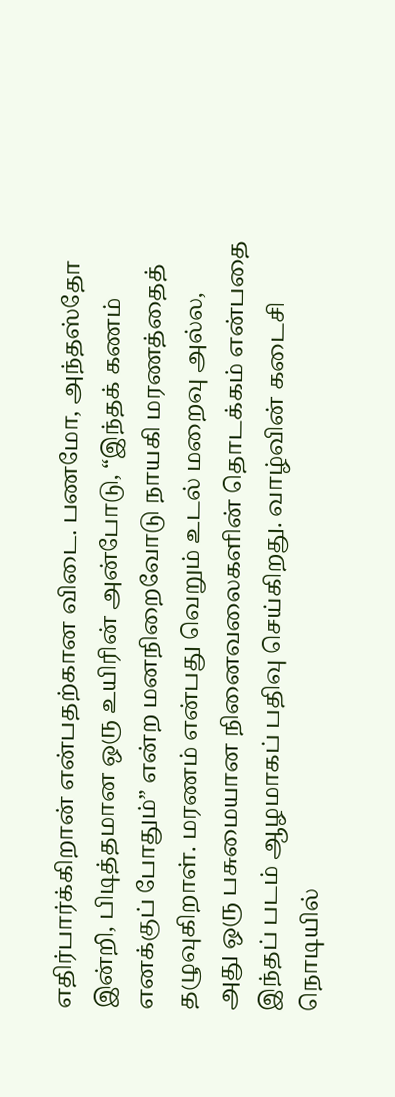எதிர்பார்க்கிறான் என்பதற்கான விடை. பணமோ, அந்தஸ்தோ இன்றி, பிடித்தமான ஒரு உயிரின் அன்போடு, “இந்தக் கணம் எனக்குப் போதும்” என்ற மனநிறைவோடு நாயகி மரணத்தைத் தழுவுகிறாள். மரணம் என்பது வெறும் உடல் மறைவு அல்ல, அது ஒரு பசுமையான நினைவலைகளின் தொடக்கம் என்பதை இந்தப் படம் ஆழமாகப் பதிவு செய்கிறது. வாழ்வின் கடைசி நொடியில்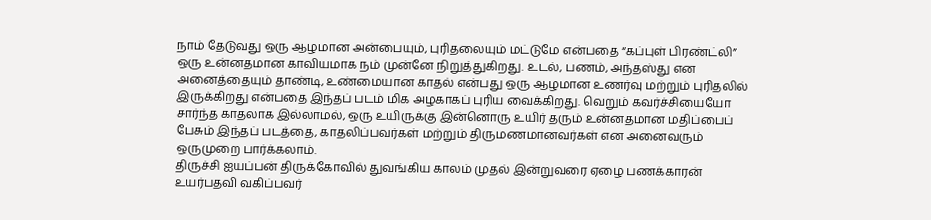நாம் தேடுவது ஒரு ஆழமான அன்பையும், புரிதலையும் மட்டுமே என்பதை “கப்புள் பிரண்ட்லி” ஒரு உன்னதமான காவியமாக நம் முன்னே நிறுத்துகிறது. உடல், பணம், அந்தஸ்து என அனைத்தையும் தாண்டி, உண்மையான காதல் என்பது ஒரு ஆழமான உணர்வு மற்றும் புரிதலில் இருக்கிறது என்பதை இந்தப் படம் மிக அழகாகப் புரிய வைக்கிறது. வெறும் கவர்ச்சியையோ சார்ந்த காதலாக இல்லாமல், ஒரு உயிருக்கு இன்னொரு உயிர் தரும் உன்னதமான மதிப்பைப் பேசும் இந்தப் படத்தை, காதலிப்பவர்கள் மற்றும் திருமணமானவர்கள் என அனைவரும் ஒருமுறை பார்க்கலாம்.
திருச்சி ஐயப்பன் திருக்கோவில் துவங்கிய காலம் முதல் இன்றுவரை ஏழை பணக்காரன் உயர்பதவி வகிப்பவர்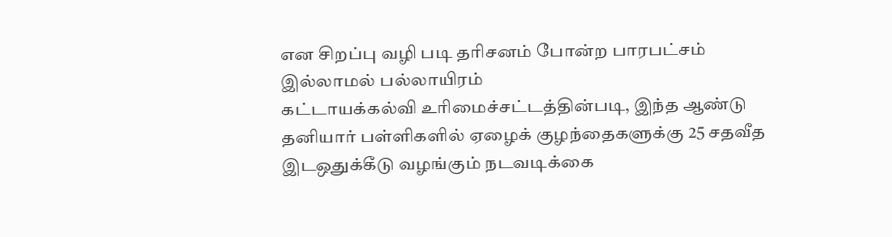என சிறப்பு வழி படி தரிசனம் போன்ற பாரபட்சம் இல்லாமல் பல்லாயிரம்
கட்டாயக்கல்வி உரிமைச்சட்டத்தின்படி, இந்த ஆண்டு தனியார் பள்ளிகளில் ஏழைக் குழந்தைகளுக்கு 25 சதவீத இடஒதுக்கீடு வழங்கும் நடவடிக்கை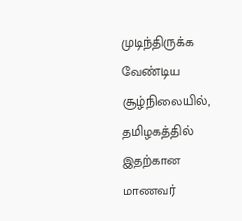முடிந்திருக்க வேண்டிய சூழ்நிலையில், தமிழகத்தில் இதற்கான மாணவர்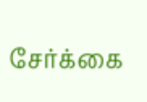சேர்க்கை